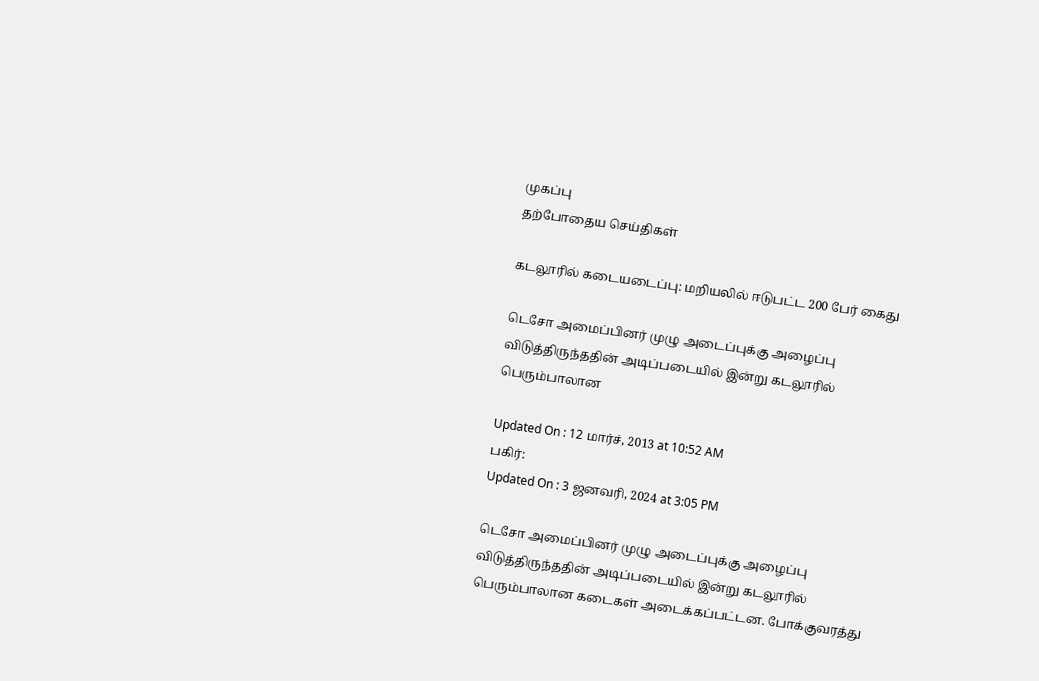முகப்பு
தற்போதைய செய்திகள்

கடலூரில் கடையடைப்பு: மறியலில் ஈடுபட்ட 200 பேர் கைது

டெசோ அமைப்பினர் முழு அடைப்புக்கு அழைப்பு விடுத்திருந்ததின் அடிப்படையில் இன்று கடலூரில் பெரும்பாலான

Updated On : 12 மார்ச், 2013 at 10:52 AM
பகிர்:
Updated On : 3 ஜனவரி, 2024 at 3:05 PM

டெசோ அமைப்பினர் முழு அடைப்புக்கு அழைப்பு விடுத்திருந்ததின் அடிப்படையில் இன்று கடலூரில் பெரும்பாலான கடைகள் அடைக்கப்பட்டன. போக்குவரத்து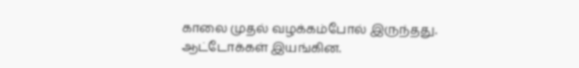காலை முதல் வழக்கம்போல் இருந்தது. ஆட்டோக்கள் இயங்கின.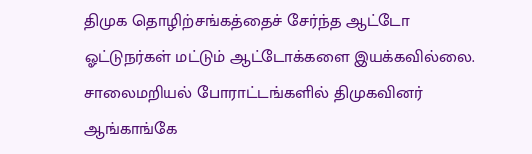திமுக தொழிற்சங்கத்தைச் சேர்ந்த ஆட்டோ ஓட்டுநர்கள் மட்டும் ஆட்டோக்களை இயக்கவில்லை. சாலைமறியல் போராட்டங்களில் திமுகவினர் ஆங்காங்கே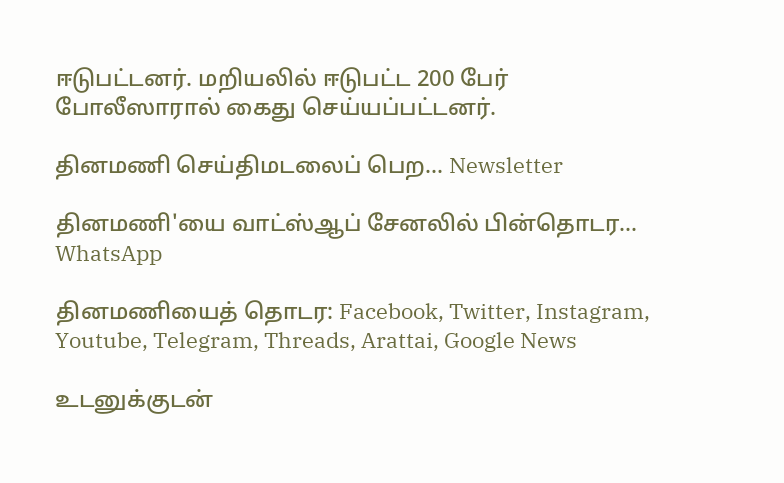ஈடுபட்டனர். மறியலில் ஈடுபட்ட 200 பேர் போலீஸாரால் கைது செய்யப்பட்டனர்.

தினமணி செய்திமடலைப் பெற... Newsletter

தினமணி'யை வாட்ஸ்ஆப் சேனலில் பின்தொடர... WhatsApp

தினமணியைத் தொடர: Facebook, Twitter, Instagram, Youtube, Telegram, Threads, Arattai, Google News

உடனுக்குடன்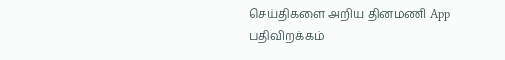செய்திகளை அறிய தினமணி App பதிவிறக்கம்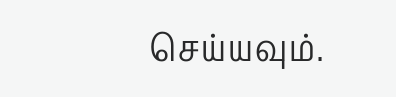செய்யவும்.